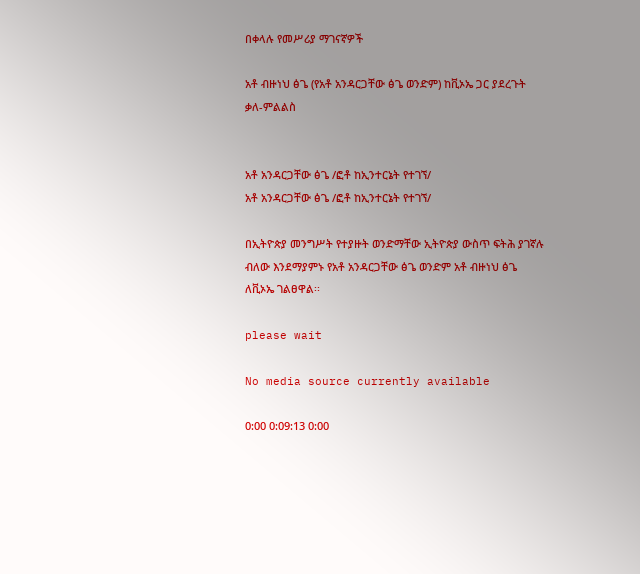በቀላሉ የመሥሪያ ማገናኛዎች

አቶ ብዙነህ ፅጌ (የአቶ አንዳርጋቸው ፅጌ ወንድም) ከቪኦኤ ጋር ያደረጉት ቃለ-ምልልስ


አቶ አንዳርጋቸው ፅጌ /ፎቶ ከኢንተርኔት የተገኘ/
አቶ አንዳርጋቸው ፅጌ /ፎቶ ከኢንተርኔት የተገኘ/

በኢትዮጵያ መንግሥት የተያዙት ወንድማቸው ኢትዮጵያ ውስጥ ፍትሕ ያገኛሉ ብለው እንደማያምኑ የአቶ አንዳርጋቸው ፅጌ ወንድም አቶ ብዙነህ ፅጌ ለቪኦኤ ገልፀዋል፡፡

please wait

No media source currently available

0:00 0:09:13 0:00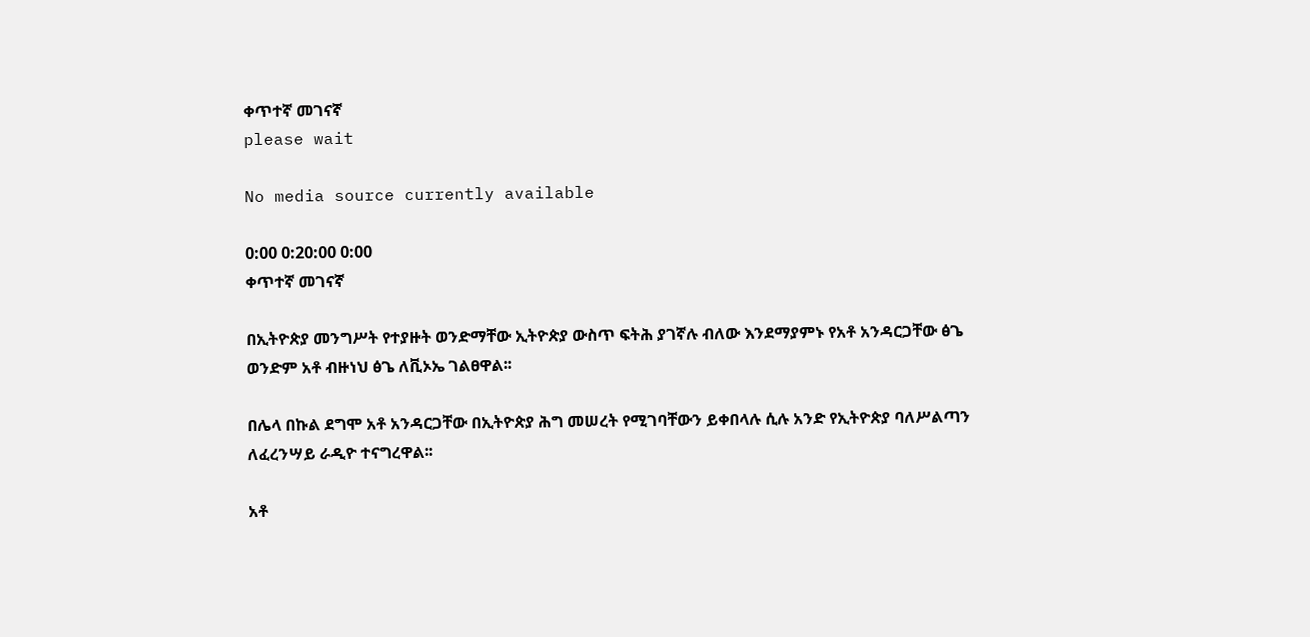ቀጥተኛ መገናኛ
please wait

No media source currently available

0:00 0:20:00 0:00
ቀጥተኛ መገናኛ

በኢትዮጵያ መንግሥት የተያዙት ወንድማቸው ኢትዮጵያ ውስጥ ፍትሕ ያገኛሉ ብለው እንደማያምኑ የአቶ አንዳርጋቸው ፅጌ ወንድም አቶ ብዙነህ ፅጌ ለቪኦኤ ገልፀዋል፡፡

በሌላ በኩል ደግሞ አቶ አንዳርጋቸው በኢትዮጵያ ሕግ መሠረት የሚገባቸውን ይቀበላሉ ሲሉ አንድ የኢትዮጵያ ባለሥልጣን ለፈረንሣይ ራዲዮ ተናግረዋል፡፡

አቶ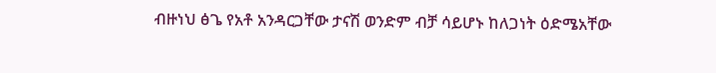ብዙነህ ፅጌ የአቶ አንዳርጋቸው ታናሽ ወንድም ብቻ ሳይሆኑ ከለጋነት ዕድሜአቸው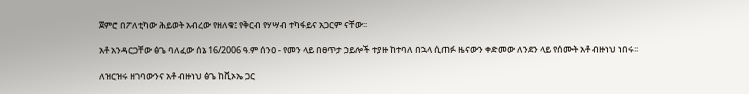ጀምሮ በፖለቲካው ሕይወት አብረው የዘለቁ፤ የቅርብ የሃሣብ ተካፋይና አጋርም ናቸው፡፡

አቶ አንዳርጋቸው ፅጌ ባለፈው ሰኔ 16/2006 ዓ.ም ሰንዐ - የመን ላይ በፀጥታ ኃይሎች ተያዙ ከተባለ በኋላ ሲጠፉ ዜናውን ቀድመው ለንደን ላይ የሰሙት አቶ ብዙነህ ነበሩ፡፡

ለዝርዝሩ ዘገባውንና አቶ ብዙነህ ፅጌ ከቪኦኤ ጋር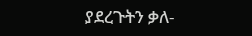ያደረጉትን ቃለ-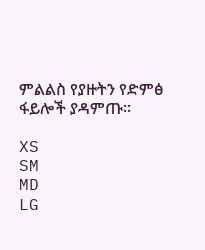ምልልስ የያዙትን የድምፅ ፋይሎች ያዳምጡ፡፡

XS
SM
MD
LG